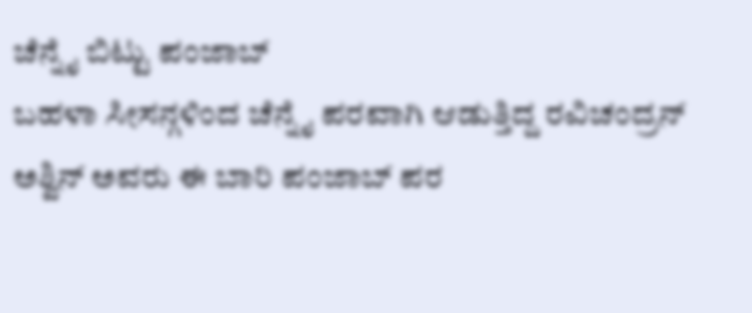ಚೆನ್ನೈ ಬಿಟ್ಟು ಪಂಜಾಬ್
ಬಹಳಾ ಸೀಸನ್ಗಳಿಂದ ಚೆನ್ನೈ ಪರವಾಗಿ ಆಡುತ್ತಿದ್ದ ರವಿಚಂದ್ರನ್ ಅಶ್ವಿನ್ ಅವರು ಈ ಬಾರಿ ಪಂಜಾಬ್ ಪರ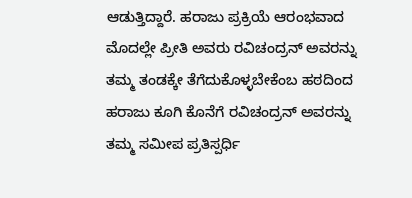ಆಡುತ್ತಿದ್ದಾರೆ. ಹರಾಜು ಪ್ರಕ್ರಿಯೆ ಆರಂಭವಾದ ಮೊದಲ್ಲೇ ಪ್ರೀತಿ ಅವರು ರವಿಚಂದ್ರನ್ ಅವರನ್ನು ತಮ್ಮ ತಂಡಕ್ಕೇ ತೆಗೆದುಕೊಳ್ಳಬೇಕೆಂಬ ಹಠದಿಂದ ಹರಾಜು ಕೂಗಿ ಕೊನೆಗೆ ರವಿಚಂದ್ರನ್ ಅವರನ್ನು ತಮ್ಮ ಸಮೀಪ ಪ್ರತಿಸ್ಪರ್ಧಿ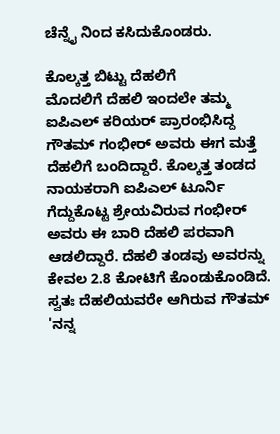ಚೆನ್ನೈ ನಿಂದ ಕಸಿದುಕೊಂಡರು.

ಕೊಲ್ಕತ್ತ ಬಿಟ್ಟು ದೆಹಲಿಗೆ
ಮೊದಲಿಗೆ ದೆಹಲಿ ಇಂದಲೇ ತಮ್ಮ ಐಪಿಎಲ್ ಕರಿಯರ್ ಪ್ರಾರಂಭಿಸಿದ್ದ ಗೌತಮ್ ಗಂಭೀರ್ ಅವರು ಈಗ ಮತ್ತೆ ದೆಹಲಿಗೆ ಬಂದಿದ್ದಾರೆ. ಕೊಲ್ಕತ್ತ ತಂಡದ ನಾಯಕರಾಗಿ ಐಪಿಎಲ್ ಟೂರ್ನಿ ಗೆದ್ದುಕೊಟ್ಟ ಶ್ರೇಯವಿರುವ ಗಂಭೀರ್ ಅವರು ಈ ಬಾರಿ ದೆಹಲಿ ಪರವಾಗಿ ಆಡಲಿದ್ದಾರೆ. ದೆಹಲಿ ತಂಡವು ಅವರನ್ನು ಕೇವಲ 2.8 ಕೋಟಿಗೆ ಕೊಂಡುಕೊಂಡಿದೆ. ಸ್ವತಃ ದೆಹಲಿಯವರೇ ಆಗಿರುವ ಗೌತಮ್ 'ನನ್ನ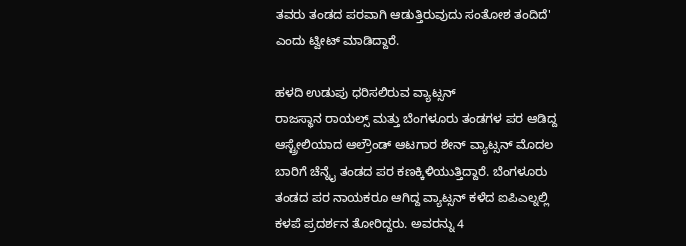ತವರು ತಂಡದ ಪರವಾಗಿ ಆಡುತ್ತಿರುವುದು ಸಂತೋಶ ತಂದಿದೆ' ಎಂದು ಟ್ವೀಟ್ ಮಾಡಿದ್ದಾರೆ.

ಹಳದಿ ಉಡುಪು ಧರಿಸಲಿರುವ ವ್ಯಾಟ್ಸನ್
ರಾಜಸ್ಥಾನ ರಾಯಲ್ಸ್ ಮತ್ತು ಬೆಂಗಳೂರು ತಂಡಗಳ ಪರ ಆಡಿದ್ದ ಆಸ್ಟ್ರೇಲಿಯಾದ ಆಲ್ರೌಂಡ್ ಆಟಗಾರ ಶೇನ್ ವ್ಯಾಟ್ಸನ್ ಮೊದಲ ಬಾರಿಗೆ ಚೆನ್ನೈ ತಂಡದ ಪರ ಕಣಕ್ಕಿಳಿಯುತ್ತಿದ್ದಾರೆ. ಬೆಂಗಳೂರು ತಂಡದ ಪರ ನಾಯಕರೂ ಆಗಿದ್ದ ವ್ಯಾಟ್ಸನ್ ಕಳೆದ ಐಪಿಎಲ್ನಲ್ಲಿ ಕಳಪೆ ಪ್ರದರ್ಶನ ತೋರಿದ್ದರು. ಅವರನ್ನು 4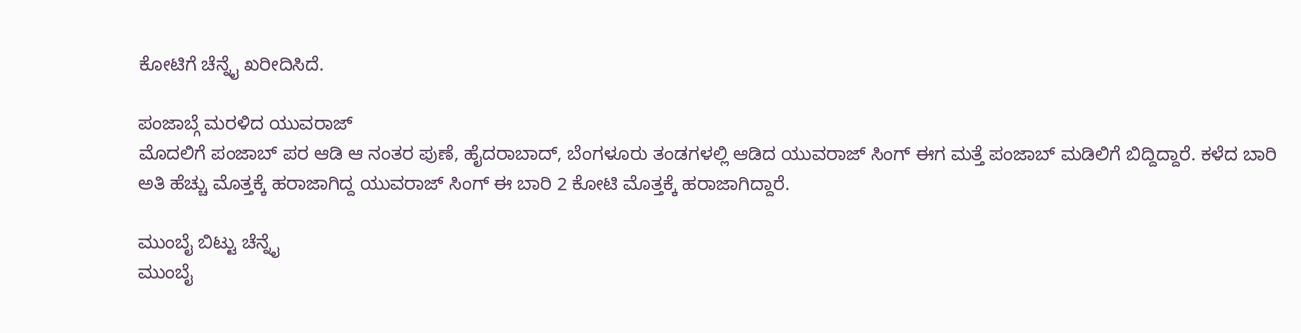ಕೋಟಿಗೆ ಚೆನ್ನೈ ಖರೀದಿಸಿದೆ.

ಪಂಜಾಬ್ಗೆ ಮರಳಿದ ಯುವರಾಜ್
ಮೊದಲಿಗೆ ಪಂಜಾಬ್ ಪರ ಆಡಿ ಆ ನಂತರ ಪುಣೆ, ಹೈದರಾಬಾದ್, ಬೆಂಗಳೂರು ತಂಡಗಳಲ್ಲಿ ಆಡಿದ ಯುವರಾಜ್ ಸಿಂಗ್ ಈಗ ಮತ್ತೆ ಪಂಜಾಬ್ ಮಡಿಲಿಗೆ ಬಿದ್ದಿದ್ದಾರೆ. ಕಳೆದ ಬಾರಿ ಅತಿ ಹೆಚ್ಚು ಮೊತ್ತಕ್ಕೆ ಹರಾಜಾಗಿದ್ದ ಯುವರಾಜ್ ಸಿಂಗ್ ಈ ಬಾರಿ 2 ಕೋಟಿ ಮೊತ್ತಕ್ಕೆ ಹರಾಜಾಗಿದ್ದಾರೆ.

ಮುಂಬೈ ಬಿಟ್ಟು ಚೆನ್ನೈ
ಮುಂಬೈ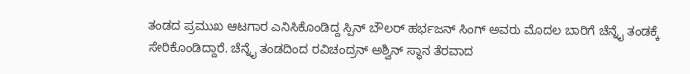ತಂಡದ ಪ್ರಮುಖ ಆಟಗಾರ ಎನಿಸಿಕೊಂಡಿದ್ದ ಸ್ಪಿನ್ ಬೌಲರ್ ಹರ್ಭಜನ್ ಸಿಂಗ್ ಅವರು ಮೊದಲ ಬಾರಿಗೆ ಚೆನ್ನೈ ತಂಡಕ್ಕೆ ಸೇರಿಕೊಂಡಿದ್ದಾರೆ. ಚೆನ್ನೈ ತಂಡದಿಂದ ರವಿಚಂದ್ರನ್ ಅಶ್ವಿನ್ ಸ್ಥಾನ ತೆರವಾದ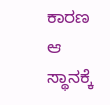ಕಾರಣ ಆ ಸ್ಥಾನಕ್ಕೆ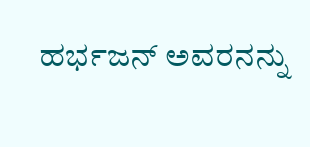ಹರ್ಭಜನ್ ಅವರನನ್ನು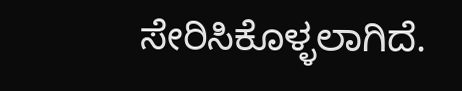ಸೇರಿಸಿಕೊಳ್ಳಲಾಗಿದೆ.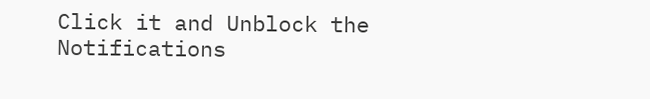Click it and Unblock the Notifications